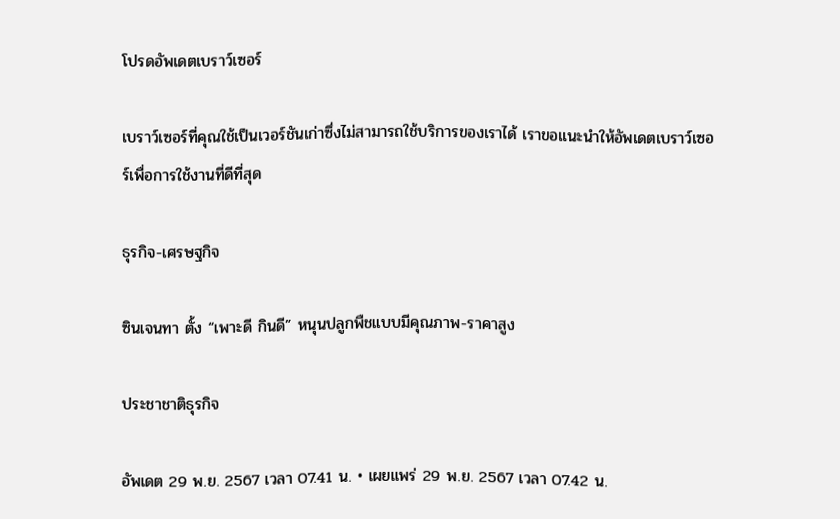โปรดอัพเดตเบราว์เซอร์

เบราว์เซอร์ที่คุณใช้เป็นเวอร์ชันเก่าซึ่งไม่สามารถใช้บริการของเราได้ เราขอแนะนำให้อัพเดตเบราว์เซอร์เพื่อการใช้งานที่ดีที่สุด

ธุรกิจ-เศรษฐกิจ

ซินเจนทา ตั้ง “เพาะดี กินดี” หนุนปลูกพืชแบบมีคุณภาพ-ราคาสูง

ประชาชาติธุรกิจ

อัพเดต 29 พ.ย. 2567 เวลา 07.41 น. • เผยแพร่ 29 พ.ย. 2567 เวลา 07.42 น.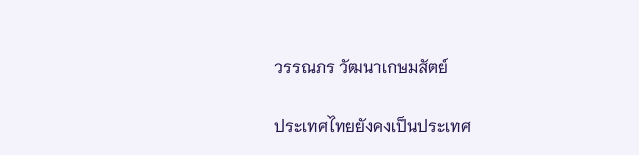วรรณภร วัฒนาเกษมสัตย์

ประเทศไทยยังคงเป็นประเทศ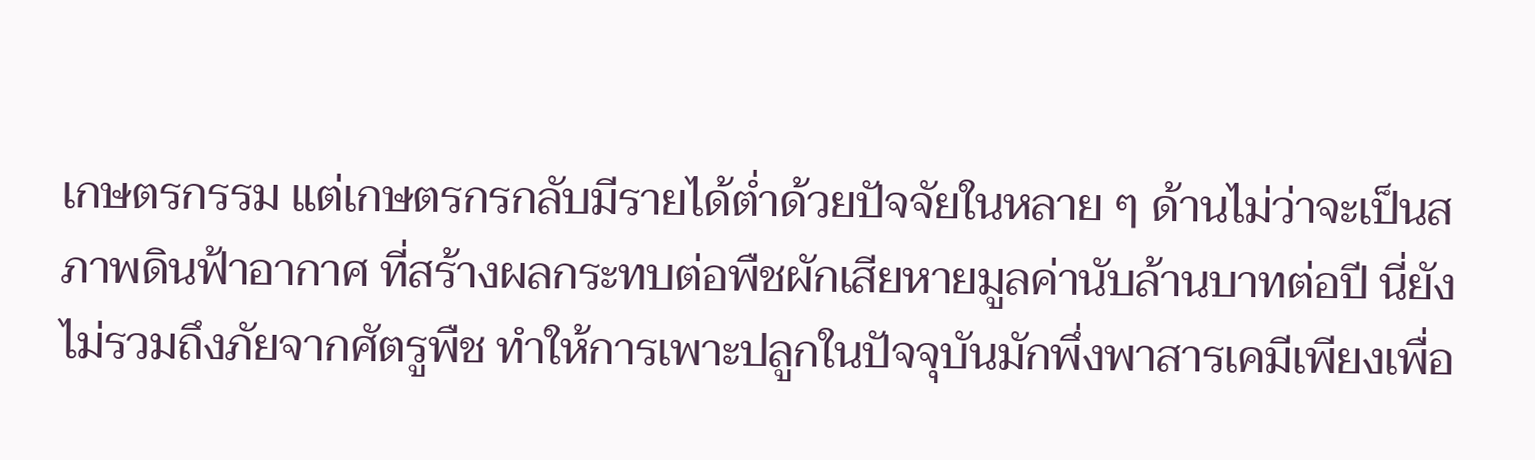เกษตรกรรม แต่เกษตรกรกลับมีรายได้ต่ำด้วยปัจจัยในหลาย ๆ ด้านไม่ว่าจะเป็นสภาพดินฟ้าอากาศ ที่สร้างผลกระทบต่อพืชผักเสียหายมูลค่านับล้านบาทต่อปี นี่ยังไม่รวมถึงภัยจากศัตรูพืช ทำให้การเพาะปลูกในปัจจุบันมักพึ่งพาสารเคมีเพียงเพื่อ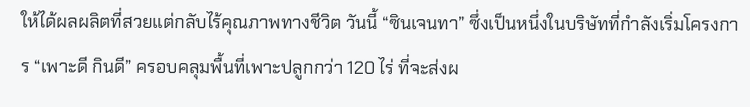ให้ได้ผลผลิตที่สวยแต่กลับไร้คุณภาพทางชีวิต วันนี้ “ซินเจนทา” ซึ่งเป็นหนึ่งในบริษัทที่กำลังเริ่มโครงการ “เพาะดี กินดี” ครอบคลุมพื้นที่เพาะปลูกกว่า 120 ไร่ ที่จะส่งผ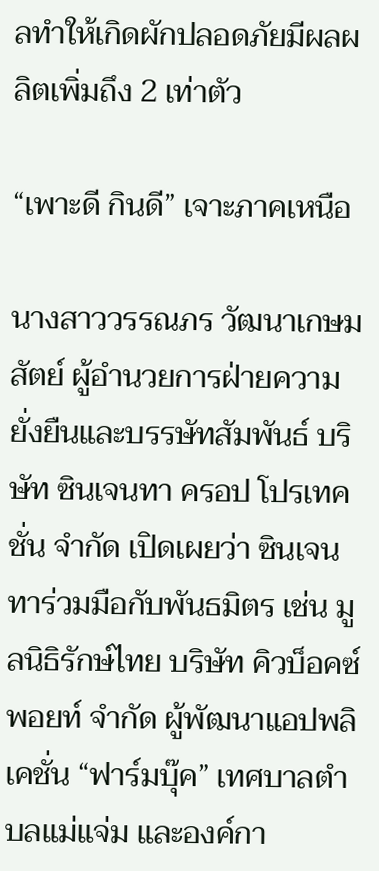ลทำให้เกิดผักปลอดภัยมีผลผลิตเพิ่มถึง 2 เท่าตัว

“เพาะดี กินดี” เจาะภาคเหนือ

นางสาววรรณภร วัฒนาเกษมสัตย์ ผู้อำนวยการฝ่ายความยั่งยืนและบรรษัทสัมพันธ์ บริษัท ซินเจนทา ครอป โปรเทคชั่น จำกัด เปิดเผยว่า ซินเจนทาร่วมมือกับพันธมิตร เช่น มูลนิธิรักษ์ไทย บริษัท คิวบ็อคซ์ พอยท์ จำกัด ผู้พัฒนาแอปพลิเคชั่น “ฟาร์มบุ๊ค” เทศบาลตำบลแม่แจ่ม และองค์กา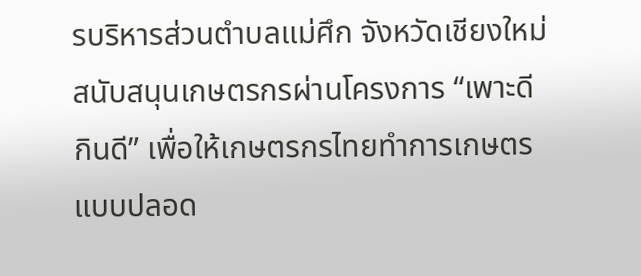รบริหารส่วนตำบลแม่ศึก จังหวัดเชียงใหม่ สนับสนุนเกษตรกรผ่านโครงการ “เพาะดี กินดี” เพื่อให้เกษตรกรไทยทำการเกษตรแบบปลอด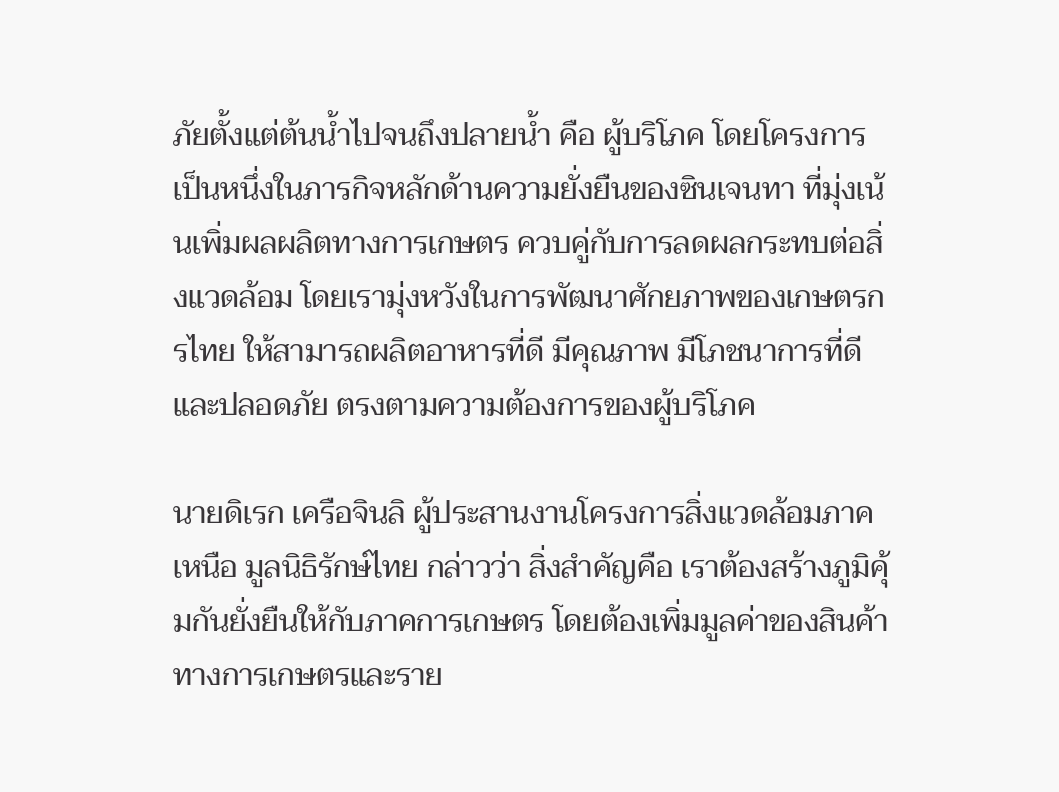ภัยตั้งแต่ต้นน้ำไปจนถึงปลายน้ำ คือ ผู้บริโภค โดยโครงการเป็นหนึ่งในภารกิจหลักด้านความยั่งยืนของซินเจนทา ที่มุ่งเน้นเพิ่มผลผลิตทางการเกษตร ควบคู่กับการลดผลกระทบต่อสิ่งแวดล้อม โดยเรามุ่งหวังในการพัฒนาศักยภาพของเกษตรกรไทย ให้สามารถผลิตอาหารที่ดี มีคุณภาพ มีโภชนาการที่ดีและปลอดภัย ตรงตามความต้องการของผู้บริโภค

นายดิเรก เครือจินลิ ผู้ประสานงานโครงการสิ่งแวดล้อมภาคเหนือ มูลนิธิรักษ์ไทย กล่าวว่า สิ่งสำคัญคือ เราต้องสร้างภูมิคุ้มกันยั่งยืนให้กับภาคการเกษตร โดยต้องเพิ่มมูลค่าของสินค้าทางการเกษตรและราย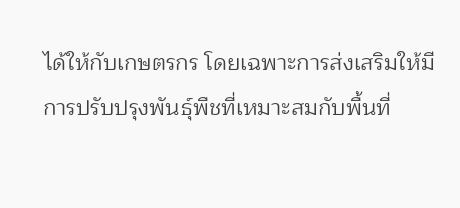ได้ให้กับเกษตรกร โดยเฉพาะการส่งเสริมให้มีการปรับปรุงพันธุ์พืชที่เหมาะสมกับพื้นที่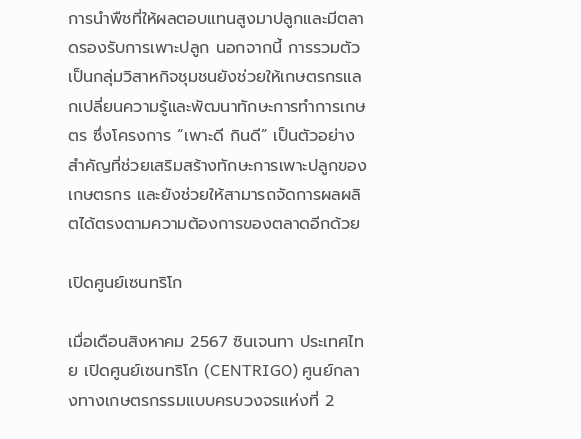การนำพืชที่ให้ผลตอบแทนสูงมาปลูกและมีตลาดรองรับการเพาะปลูก นอกจากนี้ การรวมตัวเป็นกลุ่มวิสาหกิจชุมชนยังช่วยให้เกษตรกรแลกเปลี่ยนความรู้และพัฒนาทักษะการทำการเกษตร ซึ่งโครงการ “เพาะดี กินดี” เป็นตัวอย่างสำคัญที่ช่วยเสริมสร้างทักษะการเพาะปลูกของเกษตรกร และยังช่วยให้สามารถจัดการผลผลิตได้ตรงตามความต้องการของตลาดอีกด้วย

เปิดศูนย์เซนทริโก

เมื่อเดือนสิงหาคม 2567 ซินเจนทา ประเทศไทย เปิดศูนย์เซนทริโก (CENTRIGO) ศูนย์กลางทางเกษตรกรรมแบบครบวงจรแห่งที่ 2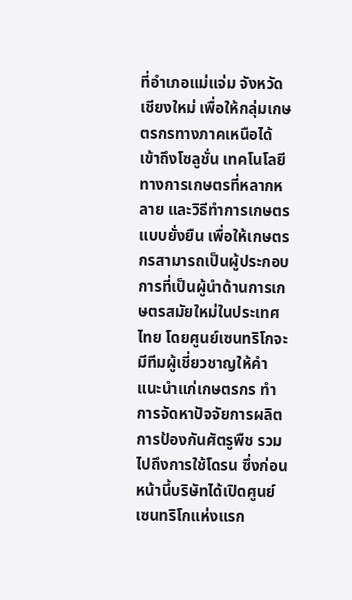ที่อำเภอแม่แจ่ม จังหวัดเชียงใหม่ เพื่อให้กลุ่มเกษตรกรทางภาคเหนือได้เข้าถึงโซลูชั่น เทคโนโลยีทางการเกษตรที่หลากหลาย และวิธีทำการเกษตรแบบยั่งยืน เพื่อให้เกษตรกรสามารถเป็นผู้ประกอบการที่เป็นผู้นำด้านการเกษตรสมัยใหม่ในประเทศไทย โดยศูนย์เซนทริโกจะมีทีมผู้เชี่ยวชาญให้คำแนะนำแก่เกษตรกร ทำการจัดหาปัจจัยการผลิต การป้องกันศัตรูพืช รวมไปถึงการใช้โดรน ซึ่งก่อนหน้านี้บริษัทได้เปิดศูนย์เซนทริโกแห่งแรก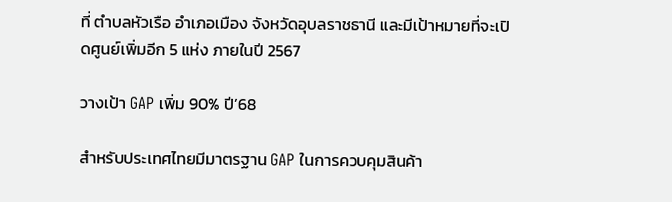ที่ ตำบลหัวเรือ อำเภอเมือง จังหวัดอุบลราชธานี และมีเป้าหมายที่จะเปิดศูนย์เพิ่มอีก 5 แห่ง ภายในปี 2567

วางเป้า GAP เพิ่ม 90% ปี’68

สำหรับประเทศไทยมีมาตรฐาน GAP ในการควบคุมสินค้า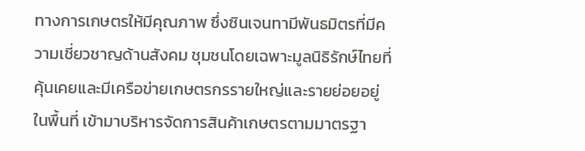ทางการเกษตรให้มีคุณภาพ ซึ่งซินเจนทามีพันธมิตรที่มีความเชี่ยวชาญด้านสังคม ชุมชนโดยเฉพาะมูลนิธิรักษ์ไทยที่คุ้นเคยและมีเครือข่ายเกษตรกรรายใหญ่และรายย่อยอยู่ในพื้นที่ เข้ามาบริหารจัดการสินค้าเกษตรตามมาตรฐา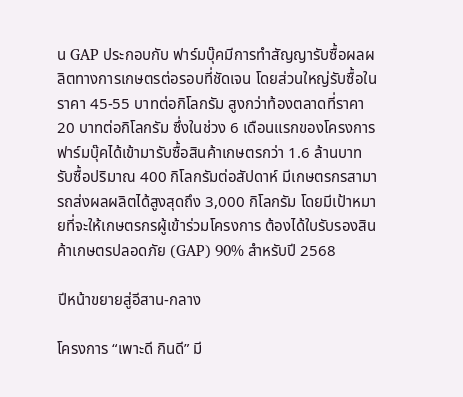น GAP ประกอบกับ ฟาร์มบุ๊คมีการทำสัญญารับซื้อผลผลิตทางการเกษตรต่อรอบที่ชัดเจน โดยส่วนใหญ่รับซื้อในราคา 45-55 บาทต่อกิโลกรัม สูงกว่าท้องตลาดที่ราคา 20 บาทต่อกิโลกรัม ซึ่งในช่วง 6 เดือนแรกของโครงการฟาร์มบุ๊คได้เข้ามารับซื้อสินค้าเกษตรกว่า 1.6 ล้านบาท รับซื้อปริมาณ 400 กิโลกรัมต่อสัปดาห์ มีเกษตรกรสามารถส่งผลผลิตได้สูงสุดถึง 3,000 กิโลกรัม โดยมีเป้าหมายที่จะให้เกษตรกรผู้เข้าร่วมโครงการ ต้องได้ใบรับรองสินค้าเกษตรปลอดภัย (GAP) 90% สำหรับปี 2568

ปีหน้าขยายสู่อีสาน-กลาง

โครงการ “เพาะดี กินดี” มี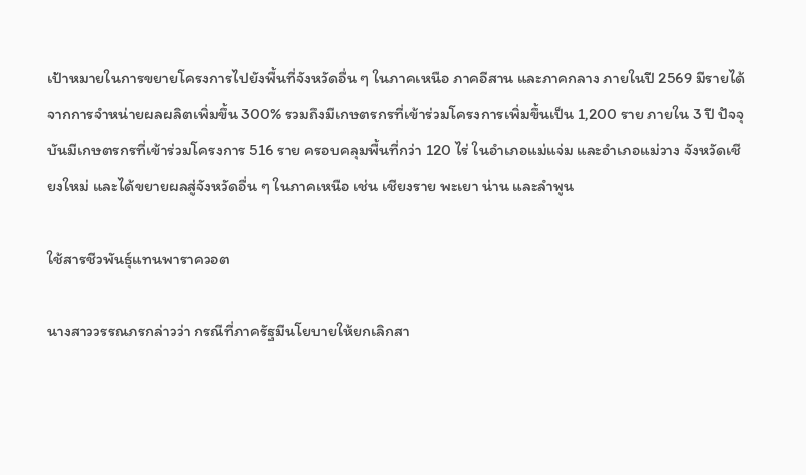เป้าหมายในการขยายโครงการไปยังพื้นที่จังหวัดอื่น ๆ ในภาคเหนือ ภาคอีสาน และภาคกลาง ภายในปี 2569 มีรายได้จากการจำหน่ายผลผลิตเพิ่มขึ้น 300% รวมถึงมีเกษตรกรที่เข้าร่วมโครงการเพิ่มขึ้นเป็น 1,200 ราย ภายใน 3 ปี ปัจจุบันมีเกษตรกรที่เข้าร่วมโครงการ 516 ราย ครอบคลุมพื้นที่กว่า 120 ไร่ ในอำเภอแม่แจ่ม และอำเภอแม่วาง จังหวัดเชียงใหม่ และได้ขยายผลสู่จังหวัดอื่น ๆ ในภาคเหนือ เช่น เชียงราย พะเยา น่าน และลำพูน

ใช้สารชีวพันธุ์แทนพาราควอต

นางสาววรรณภรกล่าวว่า กรณีที่ภาครัฐมีนโยบายให้ยกเลิกสา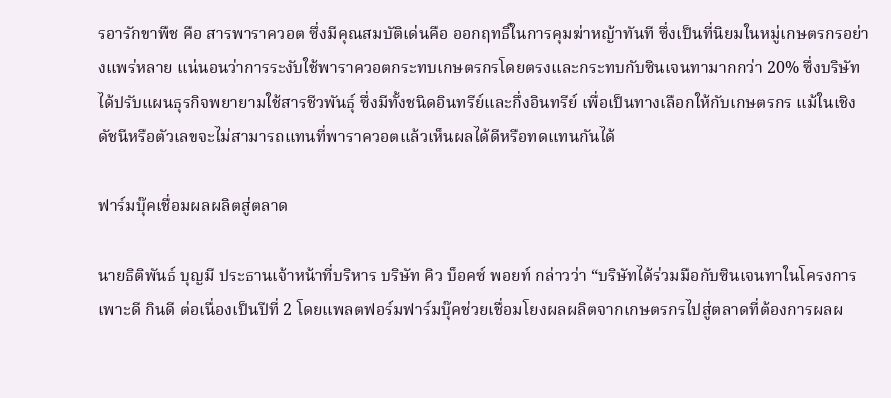รอารักขาพืช คือ สารพาราควอต ซึ่งมีคุณสมบัติเด่นคือ ออกฤทธิ์ในการคุมฆ่าหญ้าทันที ซึ่งเป็นที่นิยมในหมู่เกษตรกรอย่างแพร่หลาย แน่นอนว่าการระงับใช้พาราควอตกระทบเกษตรกรโดยตรงและกระทบกับซินเจนทามากกว่า 20% ซึ่งบริษัทได้ปรับแผนธุรกิจพยายามใช้สารชีวพันธุ์ ซึ่งมีทั้งชนิดอินทรีย์และกึ่งอินทรีย์ เพื่อเป็นทางเลือกให้กับเกษตรกร แม้ในเชิงดัชนีหรือตัวเลขจะไม่สามารถแทนที่พาราควอตแล้วเห็นผลได้ดีหรือทดแทนกันได้

ฟาร์มบุ๊คเชื่อมผลผลิตสู่ตลาด

นายธิติพันธ์ บุญมี ประธานเจ้าหน้าที่บริหาร บริษัท คิว บ็อคซ์ พอยท์ กล่าวว่า “บริษัทได้ร่วมมือกับซินเจนทาในโครงการเพาะดี กินดี ต่อเนื่องเป็นปีที่ 2 โดยแพลตฟอร์มฟาร์มบุ๊คช่วยเชื่อมโยงผลผลิตจากเกษตรกรไปสู่ตลาดที่ต้องการผลผ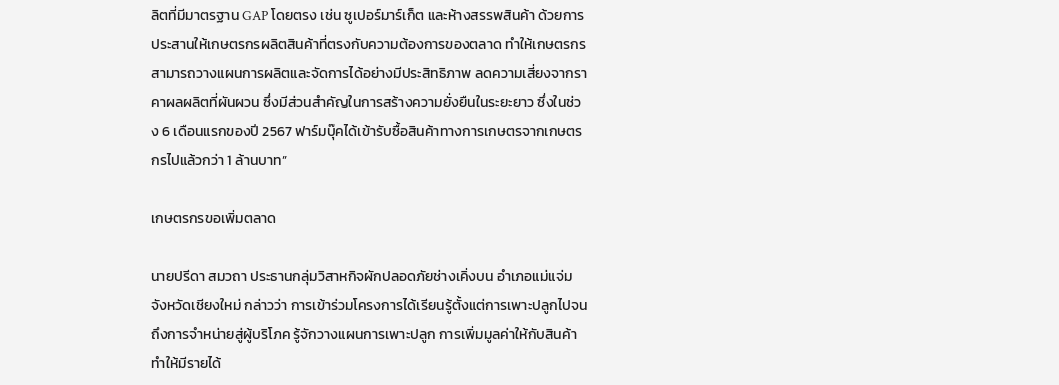ลิตที่มีมาตรฐาน GAP โดยตรง เช่น ซูเปอร์มาร์เก็ต และห้างสรรพสินค้า ด้วยการประสานให้เกษตรกรผลิตสินค้าที่ตรงกับความต้องการของตลาด ทำให้เกษตรกรสามารถวางแผนการผลิตและจัดการได้อย่างมีประสิทธิภาพ ลดความเสี่ยงจากราคาผลผลิตที่ผันผวน ซึ่งมีส่วนสำคัญในการสร้างความยั่งยืนในระยะยาว ซึ่งในช่วง 6 เดือนแรกของปี 2567 ฟาร์มบุ๊คได้เข้ารับซื้อสินค้าทางการเกษตรจากเกษตรกรไปแล้วกว่า 1 ล้านบาท”

เกษตรกรขอเพิ่มตลาด

นายปรีดา สมวถา ประธานกลุ่มวิสาหกิจผักปลอดภัยช่างเคิ่งบน อำเภอแม่แจ่ม จังหวัดเชียงใหม่ กล่าวว่า การเข้าร่วมโครงการได้เรียนรู้ตั้งแต่การเพาะปลูกไปจนถึงการจำหน่ายสู่ผู้บริโภค รู้จักวางแผนการเพาะปลูก การเพิ่มมูลค่าให้กับสินค้า ทำให้มีรายได้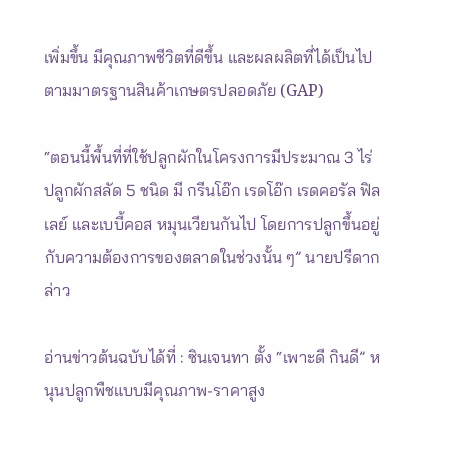เพิ่มขึ้น มีคุณภาพชีวิตที่ดีขึ้น และผลผลิตที่ได้เป็นไปตามมาตรฐานสินค้าเกษตรปลอดภัย (GAP)

“ตอนนี้พื้นที่ที่ใช้ปลูกผักในโครงการมีประมาณ 3 ไร่ ปลูกผักสลัด 5 ชนิด มี กรีนโอ๊ก เรดโอ๊ก เรดคอรัล ฟิลเลย์ และเบบี้คอส หมุนเวียนกันไป โดยการปลูกขึ้นอยู่กับความต้องการของตลาดในช่วงนั้น ๆ” นายปรีดากล่าว

อ่านข่าวต้นฉบับได้ที่ : ซินเจนทา ตั้ง “เพาะดี กินดี” หนุนปลูกพืชแบบมีคุณภาพ-ราคาสูง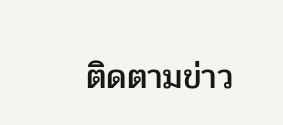ติดตามข่าว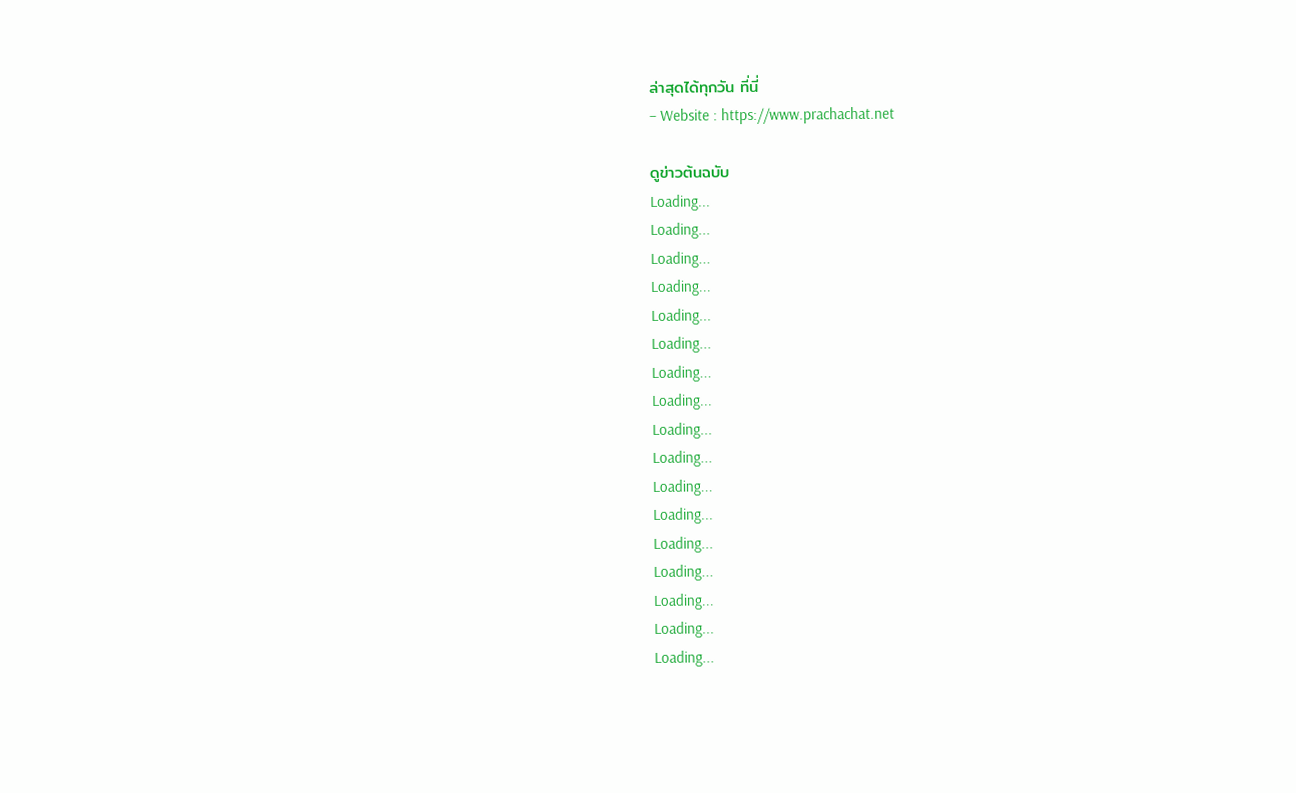ล่าสุดได้ทุกวัน ที่นี่
– Website : https://www.prachachat.net

ดูข่าวต้นฉบับ
Loading...
Loading...
Loading...
Loading...
Loading...
Loading...
Loading...
Loading...
Loading...
Loading...
Loading...
Loading...
Loading...
Loading...
Loading...
Loading...
Loading...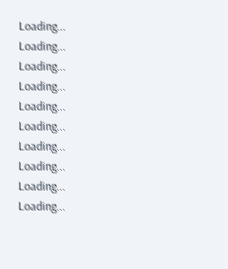Loading...
Loading...
Loading...
Loading...
Loading...
Loading...
Loading...
Loading...
Loading...
Loading...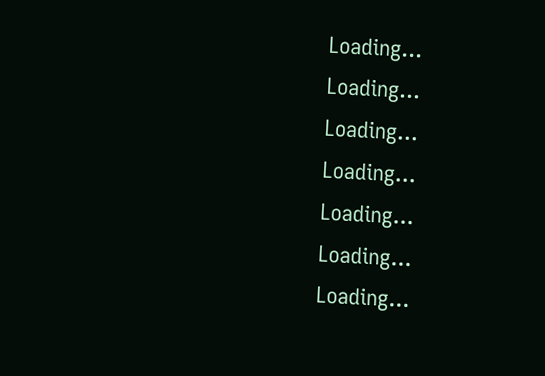Loading...
Loading...
Loading...
Loading...
Loading...
Loading...
Loading...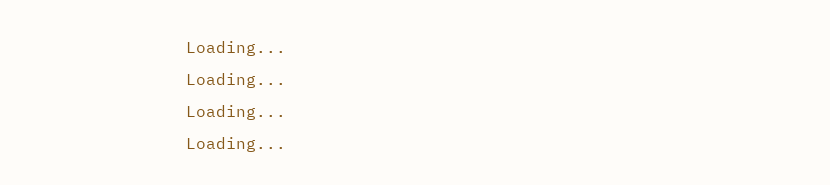Loading...
Loading...
Loading...
Loading...